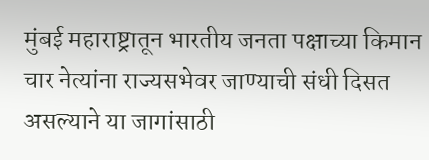मुंबई महाराष्ट्रातून भारतीय जनता पक्षाच्या किमान चार नेत्यांना राज्यसभेवर जाण्याची संधी दिसत असल्याने या जागांसाठी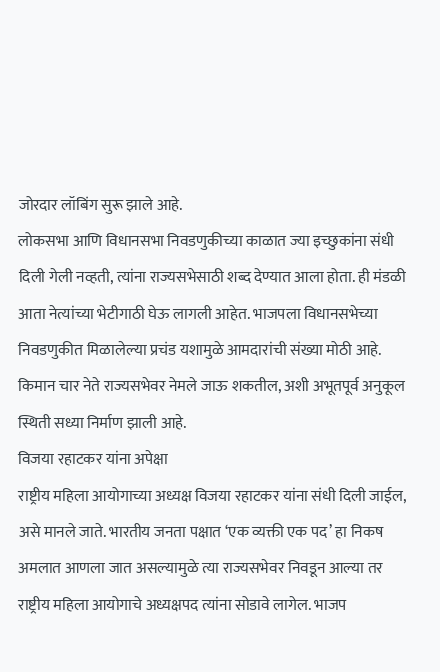जोरदार लॉबिंग सुरू झाले आहे.
लोकसभा आणि विधानसभा निवडणुकीच्या काळात ज्या इच्छुकांना संधी दिली गेली नव्हती, त्यांना राज्यसभेसाठी शब्द देण्यात आला होता. ही मंडळी आता नेत्यांच्या भेटीगाठी घेऊ लागली आहेत. भाजपला विधानसभेच्या निवडणुकीत मिळालेल्या प्रचंड यशामुळे आमदारांची संख्या मोठी आहे. किमान चार नेते राज्यसभेवर नेमले जाऊ शकतील, अशी अभूतपूर्व अनुकूल स्थिती सध्या निर्माण झाली आहे.
विजया रहाटकर यांना अपेक्षा
राष्ट्रीय महिला आयोगाच्या अध्यक्ष विजया रहाटकर यांना संधी दिली जाईल, असे मानले जाते. भारतीय जनता पक्षात ‘एक व्यक्ती एक पद’ हा निकष अमलात आणला जात असल्यामुळे त्या राज्यसभेवर निवडून आल्या तर राष्ट्रीय महिला आयोगाचे अध्यक्षपद त्यांना सोडावे लागेल. भाजप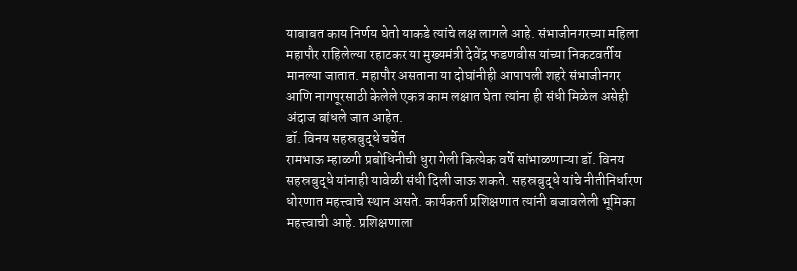याबाबत काय निर्णय घेतो याकडे त्यांचे लक्ष लागले आहे. संभाजीनगरच्या महिला महापौर राहिलेल्या रहाटकर या मुख्यमंत्री देवेंद्र फडणवीस यांच्या निकटवर्तीय मानल्या जातात. महापौर असताना या दोघांनीही आपापली शहरे संभाजीनगर आणि नागपूरसाठी केलेले एकत्र काम लक्षात घेता त्यांना ही संधी मिळेल असेही अंदाज बांधले जात आहेत.
डॉ. विनय सहस्रबुद्धे चर्चेत
रामभाऊ म्हाळगी प्रबोधिनीची धुरा गेली कित्येक वर्षे सांभाळणाऱ्या डॉ. विनय सहस्रबुद्धे यांनाही यावेळी संधी दिली जाऊ शकते. सहस्रबुद्धे यांचे नीतीनिर्धारण धोरणात महत्त्वाचे स्थान असते. कार्यकर्ता प्रशिक्षणात त्यांनी बजावलेली भूमिका महत्त्वाची आहे. प्रशिक्षणाला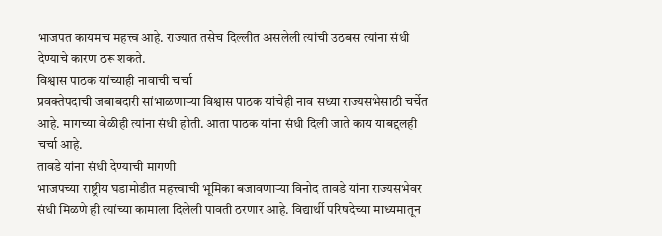भाजपत कायमच महत्त्व आहे. राज्यात तसेच दिल्लीत असलेली त्यांची उठबस त्यांना संधी देण्याचे कारण ठरू शकते.
विश्वास पाठक यांच्याही नावाची चर्चा
प्रवक्तेपदाची जबाबदारी सांभाळणाऱ्या विश्वास पाठक यांचेही नाव सध्या राज्यसभेसाठी चर्चेत आहे. मागच्या वेळीही त्यांना संधी होती. आता पाठक यांना संधी दिली जाते काय याबद्दलही चर्चा आहे.
तावडे यांना संधी देण्याची मागणी
भाजपच्या राष्ट्रीय घडामोडीत महत्त्वाची भूमिका बजावणाऱ्या विनोद तावडे यांना राज्यसभेवर संधी मिळणे ही त्यांच्या कामाला दिलेली पावती ठरणार आहे. विद्यार्थी परिषदेच्या माध्यमातून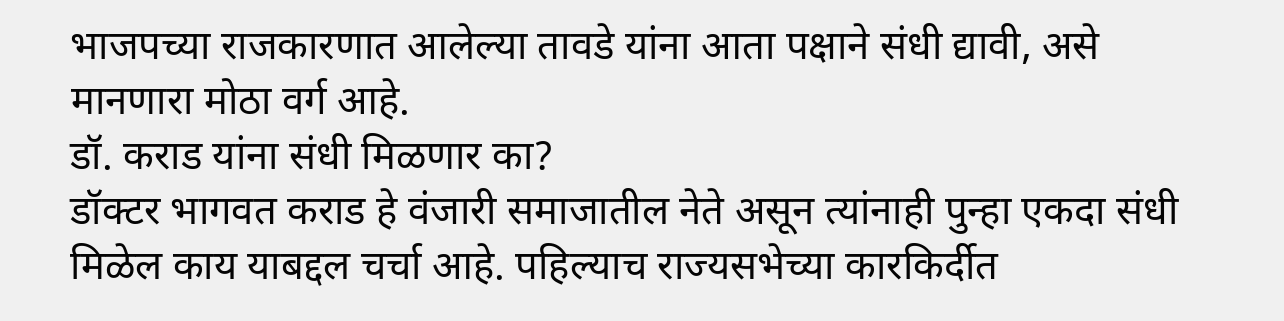भाजपच्या राजकारणात आलेल्या तावडे यांना आता पक्षाने संधी द्यावी, असे मानणारा मोठा वर्ग आहे.
डॉ. कराड यांना संधी मिळणार का?
डॉक्टर भागवत कराड हे वंजारी समाजातील नेते असून त्यांनाही पुन्हा एकदा संधी मिळेल काय याबद्दल चर्चा आहे. पहिल्याच राज्यसभेच्या कारकिर्दीत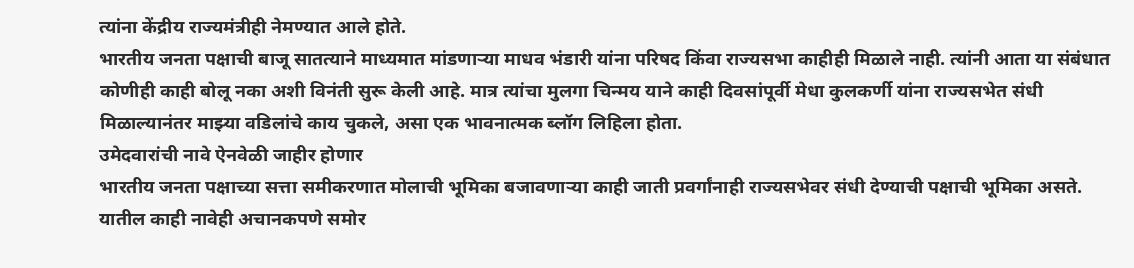त्यांना केंद्रीय राज्यमंत्रीही नेमण्यात आले होते.
भारतीय जनता पक्षाची बाजू सातत्याने माध्यमात मांडणाऱ्या माधव भंडारी यांना परिषद किंवा राज्यसभा काहीही मिळाले नाही. त्यांनी आता या संबंधात कोणीही काही बोलू नका अशी विनंती सुरू केली आहे. मात्र त्यांचा मुलगा चिन्मय याने काही दिवसांपूर्वी मेधा कुलकर्णी यांना राज्यसभेत संधी मिळाल्यानंतर माझ्या वडिलांचे काय चुकले, असा एक भावनात्मक ब्लॉग लिहिला होता.
उमेदवारांची नावे ऐनवेळी जाहीर होणार
भारतीय जनता पक्षाच्या सत्ता समीकरणात मोलाची भूमिका बजावणाऱ्या काही जाती प्रवर्गांनाही राज्यसभेवर संधी देण्याची पक्षाची भूमिका असते. यातील काही नावेही अचानकपणे समोर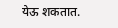येऊ शकतात.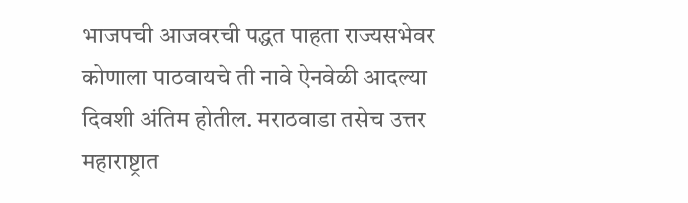भाजपची आजवरची पद्धत पाहता राज्यसभेवर कोणाला पाठवायचे ती नावे ऐनवेळी आदल्या दिवशी अंतिम होतील. मराठवाडा तसेच उत्तर महाराष्ट्रात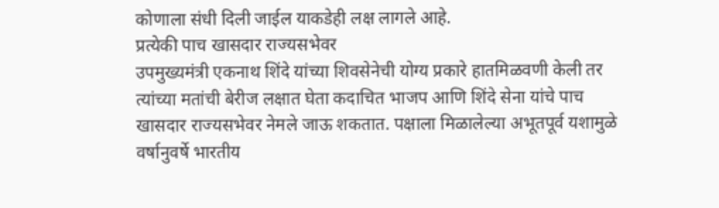कोणाला संधी दिली जाईल याकडेही लक्ष लागले आहे.
प्रत्येकी पाच खासदार राज्यसभेवर
उपमुख्यमंत्री एकनाथ शिंदे यांच्या शिवसेनेची योग्य प्रकारे हातमिळवणी केली तर त्यांच्या मतांची बेरीज लक्षात घेता कदाचित भाजप आणि शिंदे सेना यांचे पाच खासदार राज्यसभेवर नेमले जाऊ शकतात. पक्षाला मिळालेल्या अभूतपूर्व यशामुळे वर्षानुवर्षे भारतीय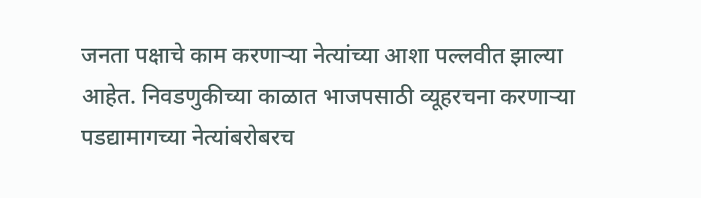जनता पक्षाचे काम करणाऱ्या नेत्यांच्या आशा पल्लवीत झाल्या आहेत. निवडणुकीच्या काळात भाजपसाठी व्यूहरचना करणाऱ्या पडद्यामागच्या नेत्यांबरोबरच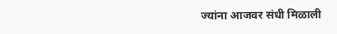ज्यांना आजवर संधी मिळाली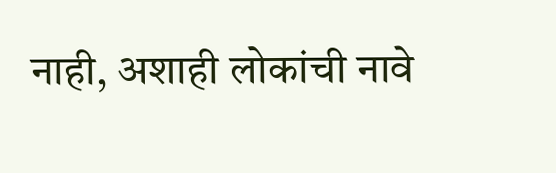नाही, अशाही लोकांची नावे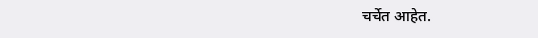चर्चेत आहेत.